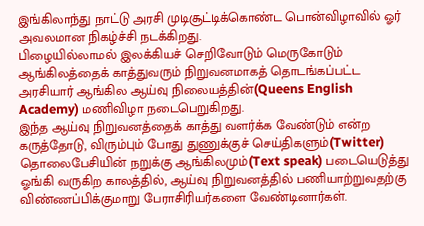இங்கிலாந்து நாட்டு அரசி முடிசூட்டிக்கொண்ட பொன்விழாவில் ஓர் அவலமான நிகழ்ச்சி நடக்கிறது.
பிழையில்லாமல் இலக்கியச் செறிவோடும் மெருகோடும் ஆங்கிலத்தைக் காத்துவரும் நிறுவனமாகத் தொடங்கப்பட்ட அரசியார் ஆங்கில ஆய்வு நிலையத்தின்(Queens English Academy) மணிவிழா நடைபெறுகிறது.
இந்த ஆய்வு நிறுவனத்தைக் காத்து வளர்க்க வேண்டும் என்ற கருத்தோடு, விரும்பும் போது துணுக்குச் செய்திகளும்(Twitter) தொலைபேசியின் நறுக்கு ஆங்கிலமும்(Text speak) படையெடுத்து ஓங்கி வருகிற காலத்தில், ஆய்வு நிறுவனத்தில் பணியாற்றுவதற்கு விண்ணப்பிக்குமாறு பேராசிரியர்களை வேண்டினார்கள்.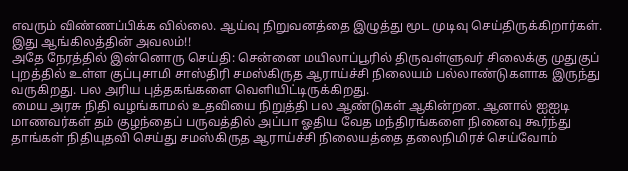எவரும் விண்ணப்பிக்க வில்லை. ஆய்வு நிறுவனத்தை இழுத்து மூட முடிவு செய்திருக்கிறார்கள். இது ஆங்கிலத்தின் அவலம்!!
அதே நேரத்தில் இன்னொரு செய்தி: சென்னை மயிலாப்பூரில் திருவள்ளுவர் சிலைக்கு முதுகுப் புறத்தில் உள்ள குப்புசாமி சாஸ்திரி சமஸ்கிருத ஆராய்ச்சி நிலையம் பல்லாண்டுகளாக இருந்து வருகிறது. பல அரிய புத்தகங்களை வெளியிட்டிருக்கிறது.
மைய அரசு நிதி வழங்காமல் உதவியை நிறுத்தி பல ஆண்டுகள் ஆகின்றன. ஆனால் ஐஐடி மாணவர்கள் தம் குழந்தைப் பருவத்தில் அப்பா ஓதிய வேத மந்திரங்களை நினைவு கூர்ந்து தாங்கள் நிதியுதவி செய்து சமஸ்கிருத ஆராய்ச்சி நிலையத்தை தலைநிமிரச் செய்வோம்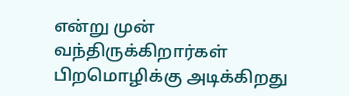என்று முன் வந்திருக்கிறார்கள்
பிறமொழிக்கு அடிக்கிறது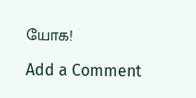யோக!

Add a Comment